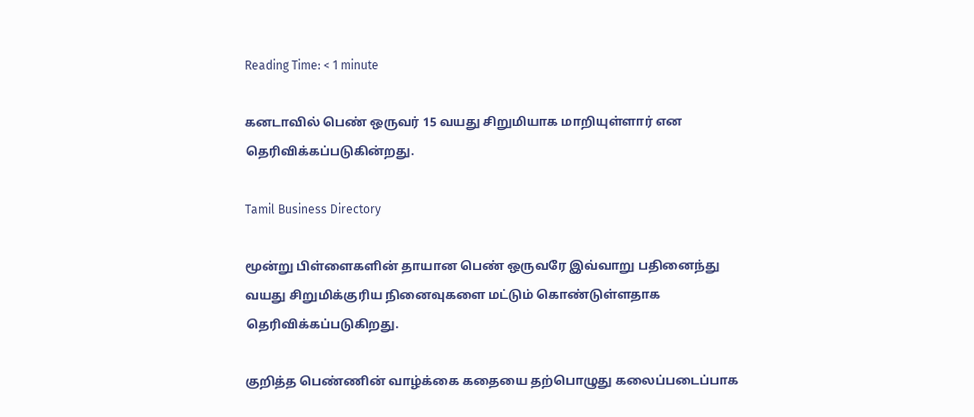Reading Time: < 1 minute

கனடாவில் பெண் ஒருவர் 15 வயது சிறுமியாக மாறியுள்ளார் என தெரிவிக்கப்படுகின்றது.

Tamil Business Directory

மூன்று பிள்ளைகளின் தாயான பெண் ஒருவரே இவ்வாறு பதினைந்து வயது சிறுமிக்குரிய நினைவுகளை மட்டும் கொண்டுள்ளதாக தெரிவிக்கப்படுகிறது.

குறித்த பெண்ணின் வாழ்க்கை கதையை தற்பொழுது கலைப்படைப்பாக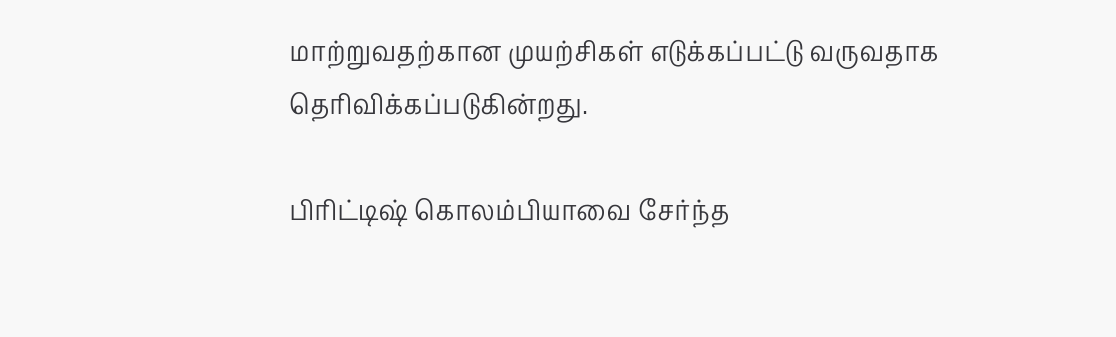மாற்றுவதற்கான முயற்சிகள் எடுக்கப்பட்டு வருவதாக தெரிவிக்கப்படுகின்றது.

பிரிட்டிஷ் கொலம்பியாவை சேர்ந்த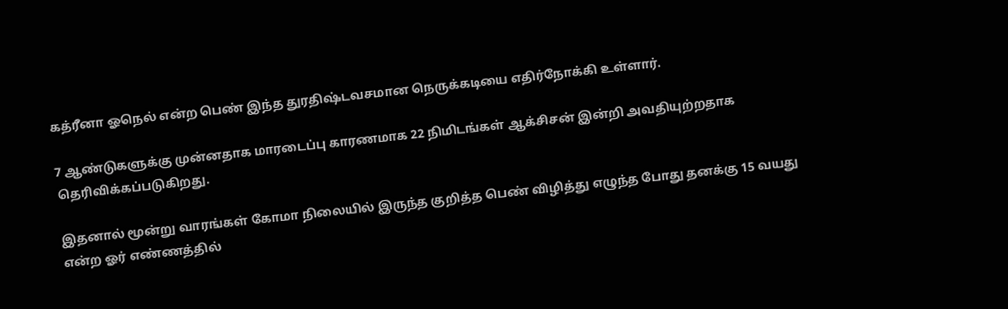கத்ரீனா ஓநெல் என்ற பெண் இந்த துரதிஷ்டவசமான நெருக்கடியை எதிர்நோக்கி உள்ளார்.

7 ஆண்டுகளுக்கு முன்னதாக மாரடைப்பு காரணமாக 22 நிமிடங்கள் ஆக்சிசன் இன்றி அவதியுற்றதாக தெரிவிக்கப்படுகிறது.

இதனால் மூன்று வாரங்கள் கோமா நிலையில் இருந்த குறித்த பெண் விழித்து எழுந்த போது தனக்கு 15 வயது என்ற ஓர் எண்ணத்தில்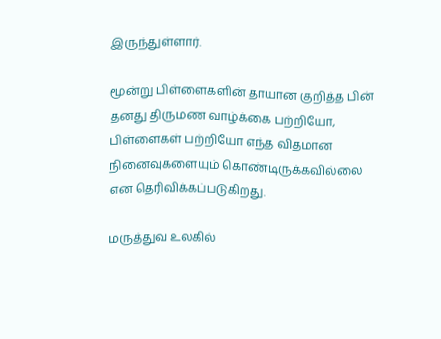இருந்துள்ளார்.

மூன்று பிள்ளைகளின் தாயான குறித்த பின் தனது திருமண வாழ்க்கை பற்றியோ, பிள்ளைகள் பற்றியோ எந்த விதமான நினைவுகளையும் கொண்டிருக்கவில்லை என தெரிவிக்கப்படுகிறது.

மருத்துவ உலகில்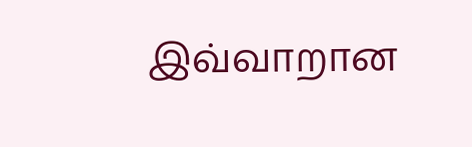இவ்வாறான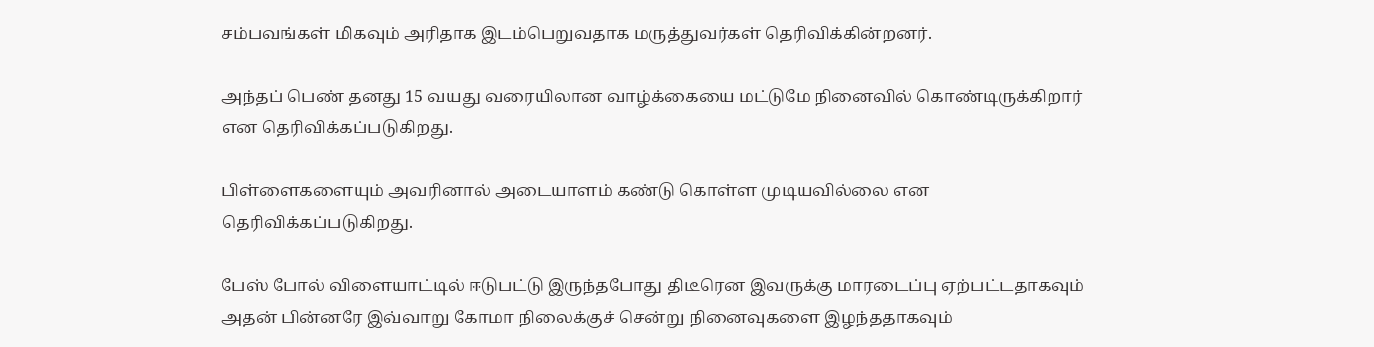சம்பவங்கள் மிகவும் அரிதாக இடம்பெறுவதாக மருத்துவர்கள் தெரிவிக்கின்றனர்.

அந்தப் பெண் தனது 15 வயது வரையிலான வாழ்க்கையை மட்டுமே நினைவில் கொண்டிருக்கிறார் என தெரிவிக்கப்படுகிறது.

பிள்ளைகளையும் அவரினால் அடையாளம் கண்டு கொள்ள முடியவில்லை என தெரிவிக்கப்படுகிறது.

பேஸ் போல் விளையாட்டில் ஈடுபட்டு இருந்தபோது திடீரென இவருக்கு மாரடைப்பு ஏற்பட்டதாகவும் அதன் பின்னரே இவ்வாறு கோமா நிலைக்குச் சென்று நினைவுகளை இழந்ததாகவும்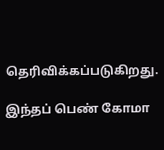தெரிவிக்கப்படுகிறது.

இந்தப் பெண் கோமா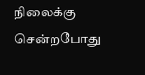நிலைக்கு சென்றபோது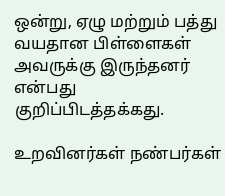ஒன்று, ஏழு மற்றும் பத்து வயதான பிள்ளைகள் அவருக்கு இருந்தனர் என்பது குறிப்பிடத்தக்கது.

உறவினர்கள் நண்பர்கள்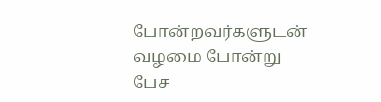போன்றவர்களுடன் வழமை போன்று பேச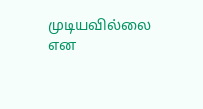முடியவில்லை என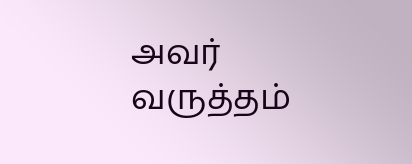அவர் வருத்தம்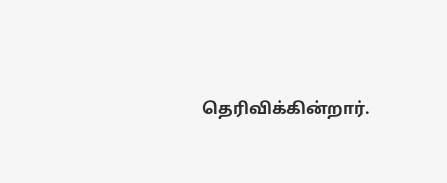தெரிவிக்கின்றார்.